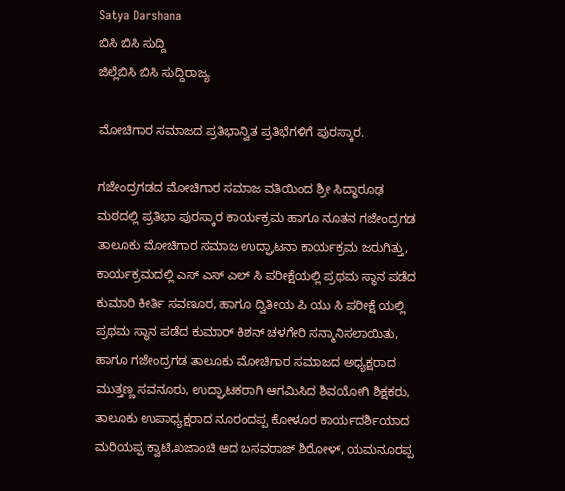Satya Darshana
ಬಿಸಿ ಬಿಸಿ ಸುದ್ದಿ
ಜಿಲ್ಲೆಬಿಸಿ ಬಿಸಿ ಸುದ್ದಿರಾಜ್ಯ

ಮೋಚಿಗಾರ ಸಮಾಜದ ಪ್ರತಿಭಾನ್ವಿತ ಪ್ರತಿಭೆಗಳಿಗೆ ಪುರಸ್ಕಾರ.

ಗಜೇಂದ್ರಗಡದ ಮೋಚಿಗಾರ ಸಮಾಜ ವತಿಯಿಂದ ಶ್ರೀ ಸಿದ್ಧಾರೂಢ ಮಠದಲ್ಲಿ ಪ್ರತಿಭಾ ಪುರಸ್ಕಾರ ಕಾರ್ಯಕ್ರಮ ಹಾಗೂ ನೂತನ ಗಜೇಂದ್ರಗಡ ತಾಲೂಕು ಮೋಚಿಗಾರ ಸಮಾಜ ಉದ್ಘಾಟನಾ ಕಾರ್ಯಕ್ರಮ ಜರುಗಿತ್ತು, ಕಾರ್ಯಕ್ರಮದಲ್ಲಿ ಎಸ್ ಎಸ್ ಎಲ್ ಸಿ ಪರೀಕ್ಷೆಯಲ್ಲಿ ಪ್ರಥಮ ಸ್ಥಾನ ಪಡೆದ ಕುಮಾರಿ ಕೀರ್ತಿ ಸವಣೂರ, ಹಾಗೂ ದ್ವಿತೀಯ ಪಿ ಯು ಸಿ ಪರೀಕ್ಷೆ ಯಲ್ಲಿ ಪ್ರಥಮ ಸ್ಥಾನ ಪಡೆದ ಕುಮಾರ್ ಕಿಶನ್ ಚಳಗೇರಿ ಸನ್ಮಾನಿಸಲಾಯಿತು, ಹಾಗೂ ಗಜೇಂದ್ರಗಡ ತಾಲೂಕು ಮೋಚಿಗಾರ ಸಮಾಜದ ಅಧ್ಯಕ್ಷರಾದ ಮುತ್ತಣ್ಣ ಸವನೂರು, ಉದ್ಘಾಟಕರಾಗಿ ಆಗಮಿಸಿದ ಶಿವಯೋಗಿ ಶಿಕ್ಷಕರು, ತಾಲೂಕು ಉಪಾಧ್ಯಕ್ಷರಾದ ನೂರಂದಪ್ಪ ಕೋಳೂರ ಕಾರ್ಯದರ್ಶಿಯಾದ ಮರಿಯಪ್ಪ ಕ್ವಾಟಿ,ಖಜಾಂಚಿ ಆದ ಬಸವರಾಜ್ ಶಿರೋಳ್, ಯಮನೂರಪ್ಪ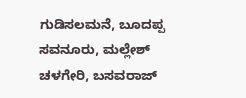ಗುಡಿಸಲಮನೆ, ಬೂದಪ್ಪ ಸವನೂರು, ಮಲ್ಲೇಶ್ ಚಳಗೇರಿ, ಬಸವರಾಜ್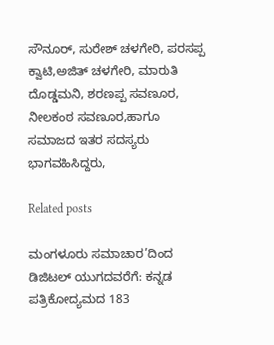ಸೌನೂರ್, ಸುರೇಶ್ ಚಳಗೇರಿ, ಪರಸಪ್ಪ ಕ್ವಾಟಿ,ಅಜಿತ್ ಚಳಗೇರಿ, ಮಾರುತಿ ದೊಡ್ಡಮನಿ, ಶರಣಪ್ಪ ಸವಣೂರ, ನೀಲಕಂಠ ಸವಣೂರ,ಹಾಗೂ ಸಮಾಜದ ಇತರ ಸದಸ್ಯರು ಭಾಗವಹಿಸಿದ್ದರು,

Related posts

ಮಂಗಳೂರು ಸಮಾಚಾರ’ದಿಂದ ಡಿಜಿಟಲ್ ಯುಗದವರೆಗೆ: ಕನ್ನಡ ಪತ್ರಿಕೋದ್ಯಮದ 183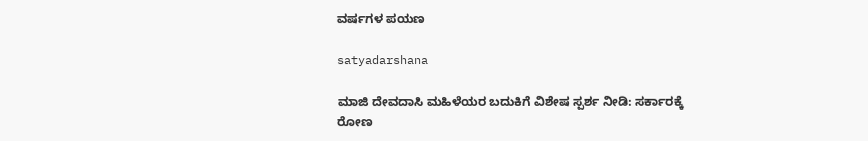ವರ್ಷಗಳ ಪಯಣ

satyadarshana

ಮಾಜಿ ದೇವದಾಸಿ ಮಹಿಳೆಯರ ಬದುಕಿಗೆ ವಿಶೇಷ ಸ್ಪರ್ಶ ನೀಡಿ: ಸರ್ಕಾರಕ್ಕೆ ರೋಣ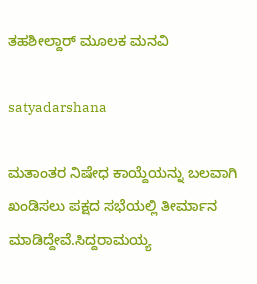ತಹಶೀಲ್ದಾರ್ ಮೂಲಕ ಮನವಿ

satyadarshana

ಮತಾಂತರ ನಿಷೇಧ ಕಾಯ್ದೆಯನ್ನು ಬಲವಾಗಿ ಖಂಡಿಸಲು ಪಕ್ಷದ ಸಭೆಯಲ್ಲಿ ತೀರ್ಮಾನ ಮಾಡಿದ್ದೇವೆ.ಸಿದ್ದರಾಮಯ್ಯ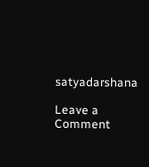satyadarshana

Leave a Comment